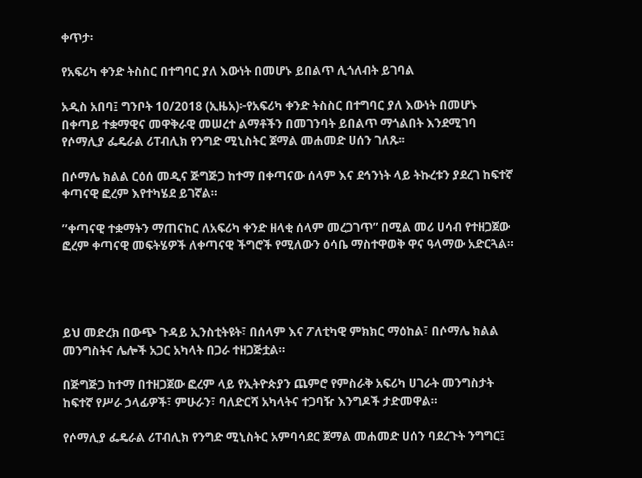ቀጥታ፡

የአፍሪካ ቀንድ ትስስር በተግባር ያለ እውነት በመሆኑ ይበልጥ ሊጎለብት ይገባል

አዲስ አበባ፤ ግንቦት 10/2018 (ኢዜአ)፦የአፍሪካ ቀንድ ትስስር በተግባር ያለ እውነት በመሆኑ በቀጣይ ተቋማዊና መዋቅራዊ መሠረተ ልማቶችን በመገንባት ይበልጥ ማጎልበት እንደሚገባ የሶማሊያ ፌዴራል ሪፐብሊክ የንግድ ሚኒስትር ጀማል መሐመድ ሀሰን ገለጹ፡፡

በሶማሌ ክልል ርዕሰ መዲና ጅግጅጋ ከተማ በቀጣናው ሰላም እና ደኅንነት ላይ ትኩረቱን ያደረገ ከፍተኛ ቀጣናዊ ፎረም እየተካሄደ ይገኛል።

’’ቀጣናዊ ተቋማትን ማጠናከር ለአፍሪካ ቀንድ ዘላቂ ሰላም መረጋገጥ” በሚል መሪ ሀሳብ የተዘጋጀው ፎረም ቀጣናዊ መፍትሄዎች ለቀጣናዊ ችግሮች የሚለውን ዕሳቤ ማስተዋወቅ ዋና ዓላማው አድርጓል።




ይህ መድረክ በውጭ ጉዳይ ኢንስቲትዩት፣ በሰላም እና ፖለቲካዊ ምክክር ማዕከል፣ በሶማሌ ክልል መንግስትና ሌሎች አጋር አካላት በጋራ ተዘጋጅቷል።

በጅግጅጋ ከተማ በተዘጋጀው ፎረም ላይ የኢትዮጵያን ጨምሮ የምስራቅ አፍሪካ ሀገራት መንግስታት ከፍተኛ የሥራ ኃላፊዎች፣ ምሁራን፣ ባለድርሻ አካላትና ተጋባዥ እንግዶች ታድመዋል።

የሶማሊያ ፌዴራል ሪፐብሊክ የንግድ ሚኒስትር አምባሳደር ጀማል መሐመድ ሀሰን ባደረጉት ንግግር፤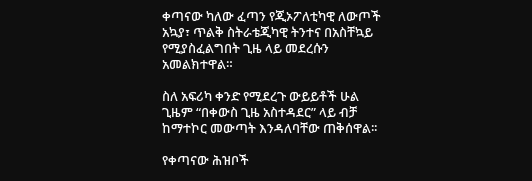ቀጣናው ካለው ፈጣን የጂኦፖለቲካዊ ለውጦች አኳያ፣ ጥልቅ ስትራቴጂካዊ ትንተና በአስቸኳይ የሚያስፈልግበት ጊዜ ላይ መደረሱን አመልክተዋል።

ስለ አፍሪካ ቀንድ የሚደረጉ ውይይቶች ሁል ጊዜም “በቀውስ ጊዜ አስተዳደር” ላይ ብቻ ከማተኮር መውጣት እንዳለባቸው ጠቅሰዋል፡፡

የቀጣናው ሕዝቦች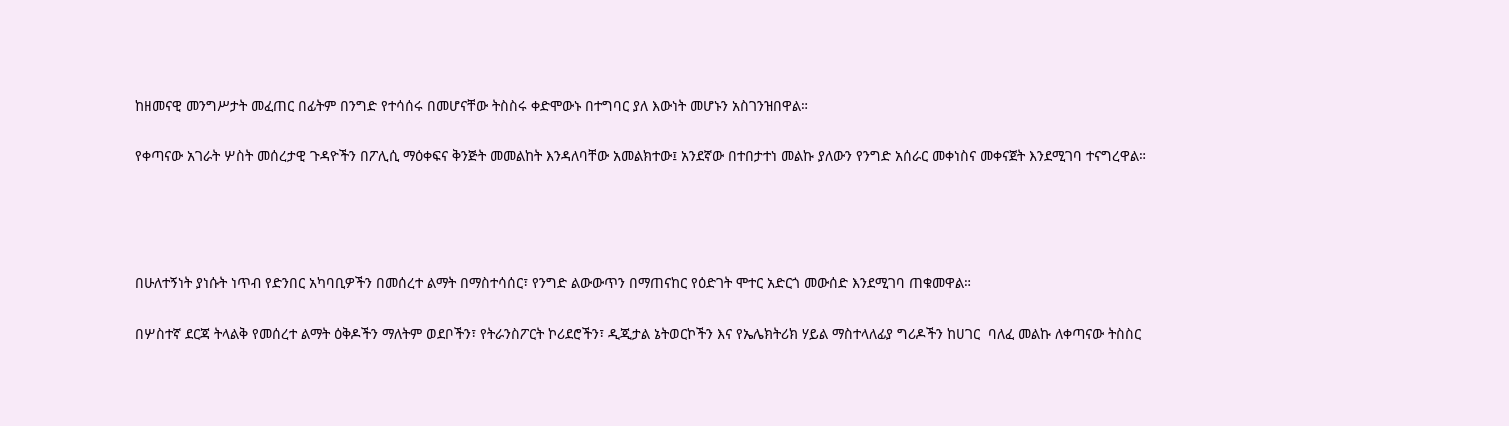ከዘመናዊ መንግሥታት መፈጠር በፊትም በንግድ የተሳሰሩ በመሆናቸው ትስስሩ ቀድሞውኑ በተግባር ያለ እውነት መሆኑን አስገንዝበዋል።

የቀጣናው አገራት ሦስት መሰረታዊ ጉዳዮችን በፖሊሲ ማዕቀፍና ቅንጅት መመልከት እንዳለባቸው አመልክተው፤ አንደኛው በተበታተነ መልኩ ያለውን የንግድ አሰራር መቀነስና መቀናጀት እንደሚገባ ተናግረዋል።




በሁለተኝነት ያነሱት ነጥብ የድንበር አካባቢዎችን በመሰረተ ልማት በማስተሳሰር፣ የንግድ ልውውጥን በማጠናከር የዕድገት ሞተር አድርጎ መውሰድ እንደሚገባ ጠቁመዋል።

በሦስተኛ ደርጃ ትላልቅ የመሰረተ ልማት ዕቅዶችን ማለትም ወደቦችን፣ የትራንስፖርት ኮሪደሮችን፣ ዲጂታል ኔትወርኮችን እና የኤሌክትሪክ ሃይል ማስተላለፊያ ግሪዶችን ከሀገር  ባለፈ መልኩ ለቀጣናው ትስስር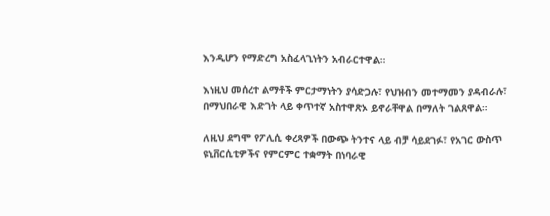እንዲሆን የማድረግ አስፈላጊነትን አብራርተዋል።

እነዚህ መሰረተ ልማቶች ምርታማነትን ያሳድጋሉ፣ የህዝብን መተማመን ያዳብራሉ፣ በማህበራዊ እድገት ላይ ቀጥተኛ አስተዋጽኦ ይኖራቸዋል በማለት ገልጸዋል።

ለዚህ ደግሞ የፖሊሲ ቀረጻዎች በውጭ ትንተና ላይ ብቻ ሳይደገፉ፣ የአገር ውስጥ ዩኒቨርሲቲዎችና የምርምር ተቋማት በነባራዊ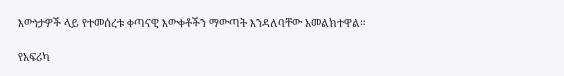እውነታዎች ላይ የተመሰረቱ ቀጣናዊ እውቀቶችን ማውጣት እንዳለባቸው አመልክተዋል።

የአፍሪካ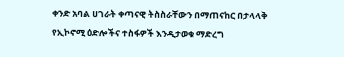ቀንድ አባል ሀገራት ቀጣናዊ ትስስራቸውን በማጠናከር በታላላቅ የኢኮኖሚ ዕድሎችና ተስፋዎች እንዲታወቁ ማድረግ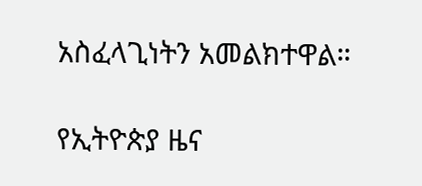አስፈላጊነትን አመልክተዋል።

የኢትዮጵያ ዜና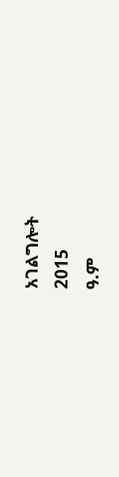አገልግሎት
2015
ዓ.ም